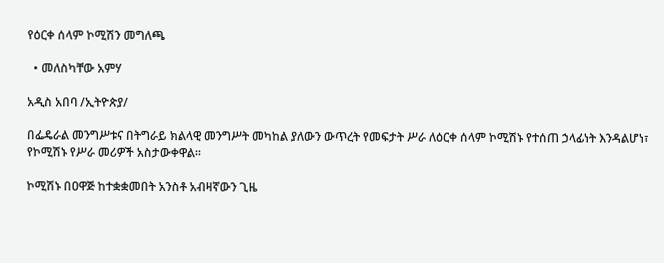የዕርቀ ሰላም ኮሚሽን መግለጫ

  • መለስካቸው አምሃ

አዲስ አበባ /ኢትዮጵያ/

በፌዴራል መንግሥቱና በትግራይ ክልላዊ መንግሥት መካከል ያለውን ውጥረት የመፍታት ሥራ ለዕርቀ ሰላም ኮሚሽኑ የተሰጠ ኃላፊነት እንዳልሆነ፣ የኮሚሽኑ የሥራ መሪዎች አስታውቀዋል።

ኮሚሽኑ በዐዋጅ ከተቋቋመበት አንስቶ አብዛኛውን ጊዜ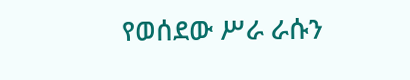የወሰደው ሥራ ራሱን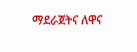ማደራጀትና ለዋና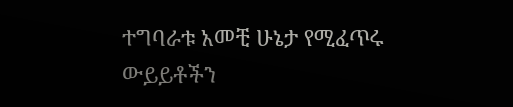ተግባራቱ አመቺ ሁኔታ የሚፈጥሩ ውይይቶችን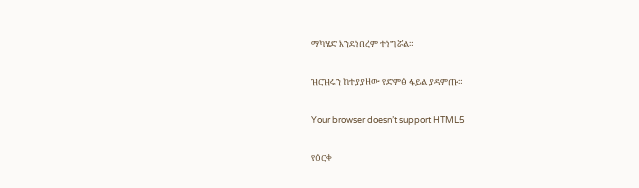ማካሄድ እንደነበረም ተነግሯል።

ዝርዝሩን ከተያያዘው የድምፅ ፋይል ያዳምጡ።

Your browser doesn’t support HTML5

የዕርቀ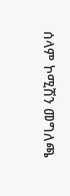ሰላም ኮሚሽን መግለጫ